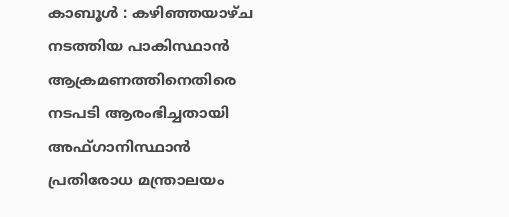കാബൂൾ : കഴിഞ്ഞയാഴ്ച നടത്തിയ പാകിസ്ഥാൻ ആക്രമണത്തിനെതിരെ നടപടി ആരംഭിച്ചതായി അഫ്ഗാനിസ്ഥാൻ പ്രതിരോധ മന്ത്രാലയം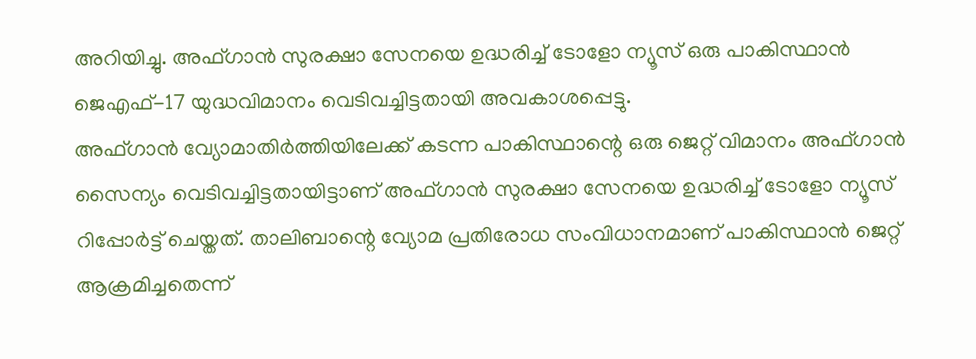അറിയിച്ചു. അഫ്ഗാൻ സുരക്ഷാ സേനയെ ഉദ്ധരിച്ച് ടോളോ ന്യൂസ് ഒരു പാകിസ്ഥാൻ ജെഎഫ്-17 യുദ്ധവിമാനം വെടിവച്ചിട്ടതായി അവകാശപ്പെട്ടു.
അഫ്ഗാൻ വ്യോമാതിർത്തിയിലേക്ക് കടന്ന പാകിസ്ഥാന്റെ ഒരു ജെറ്റ് വിമാനം അഫ്ഗാൻ സൈന്യം വെടിവച്ചിട്ടതായിട്ടാണ് അഫ്ഗാൻ സുരക്ഷാ സേനയെ ഉദ്ധരിച്ച് ടോളോ ന്യൂസ് റിപ്പോർട്ട് ചെയ്തത്. താലിബാന്റെ വ്യോമ പ്രതിരോധ സംവിധാനമാണ് പാകിസ്ഥാൻ ജെറ്റ് ആക്രമിച്ചതെന്ന്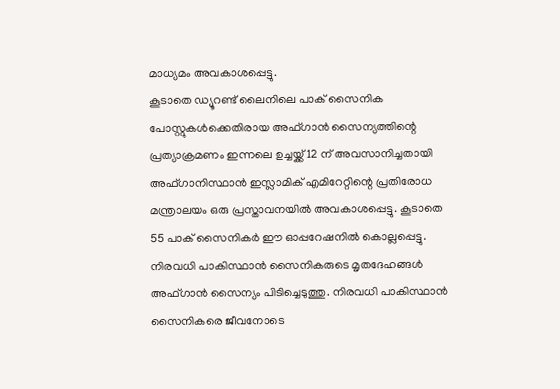മാധ്യമം അവകാശപ്പെട്ടു.
കൂടാതെ ഡ്യൂറണ്ട് ലൈനിലെ പാക് സൈനിക പോസ്റ്റുകൾക്കെതിരായ അഫ്ഗാൻ സൈന്യത്തിന്റെ പ്രത്യാക്രമണം ഇന്നലെ ഉച്ചയ്ക്ക് 12 ന് അവസാനിച്ചതായി അഫ്ഗാനിസ്ഥാൻ ഇസ്ലാമിക് എമിറേറ്റിന്റെ പ്രതിരോധ മന്ത്രാലയം ഒരു പ്രസ്താവനയിൽ അവകാശപ്പെട്ടു. കൂടാതെ 55 പാക് സൈനികർ ഈ ഓപ്പറേഷനിൽ കൊല്ലപ്പെട്ടു. നിരവധി പാകിസ്ഥാൻ സൈനികരുടെ മൃതദേഹങ്ങൾ അഫ്ഗാൻ സൈന്യം പിടിച്ചെടുത്തു. നിരവധി പാകിസ്ഥാൻ സൈനികരെ ജീവനോടെ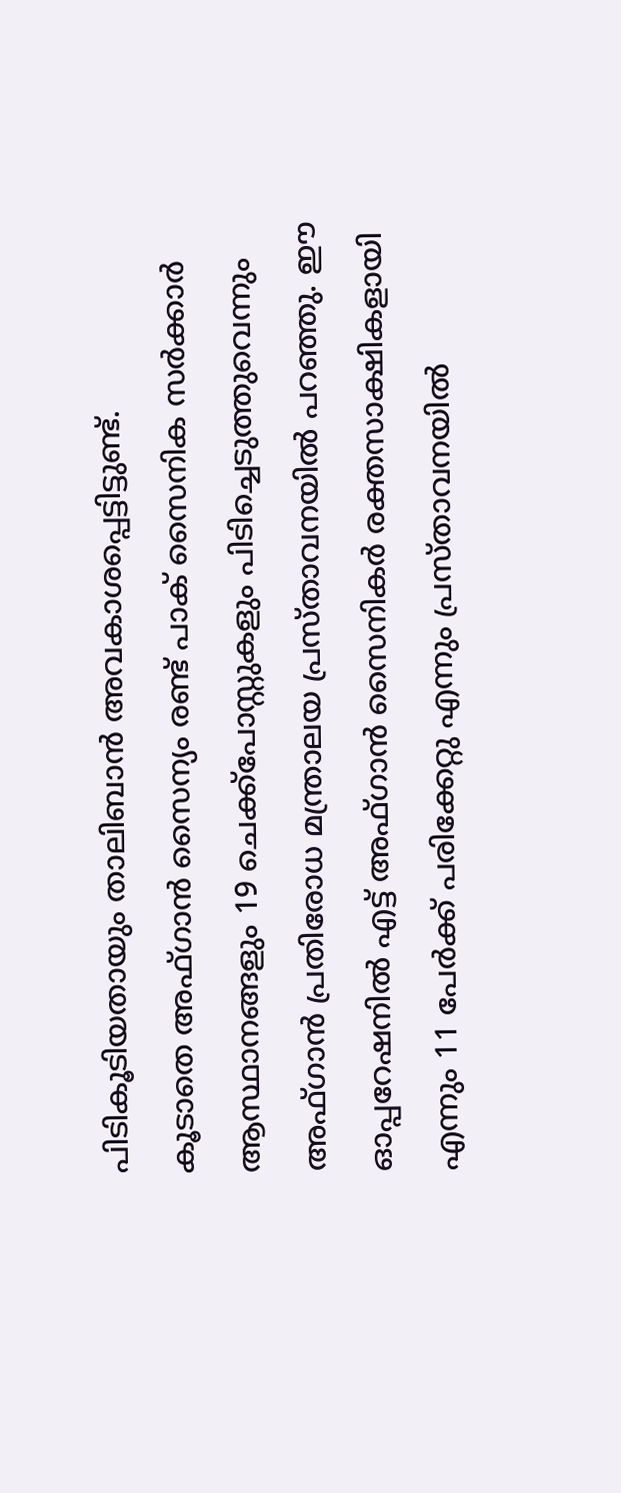പിടികൂടിയതായും താലിബാൻ അവകാശപ്പെട്ടിട്ടുണ്ട്.
കൂടാതെ അഫ്ഗാൻ സൈന്യം രണ്ട് പാക് സൈനിക സർക്കാർ ആസ്ഥാനങ്ങളും 19 ചെക്ക്പോസ്റ്റുകളും പിടിച്ചെടുത്തുവെന്നും അഫ്ഗാൻ പ്രതിരോധ മന്ത്രാലയ പ്രസ്താവനയിൽ പറഞ്ഞു. ഈ ഓപ്പറേഷനിൽ എട്ട് അഫ്ഗാൻ സൈനികർ രക്തസാക്ഷികളായി എന്നും 11 പേർക്ക് പരിക്കേറ്റു എന്നും പ്രസ്താവനയിൽ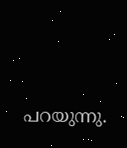പറയുന്നു.